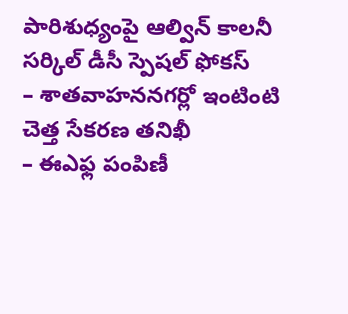పారిశుధ్యంపై ఆల్విన్ కాలనీ సర్కిల్ డీసీ స్పెషల్ ఫోకస్
– శాతవాహననగర్లో ఇంటింటి చెత్త సేకరణ తనిఖీ
– ఈఎఫ్ల పంపిణీ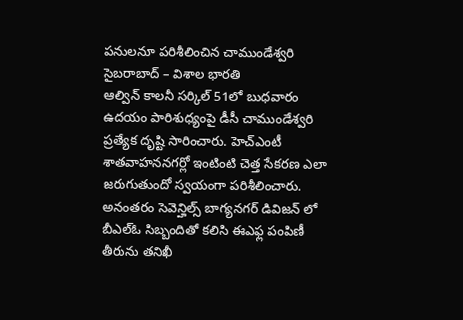పనులనూ పరిశీలించిన చాముండేశ్వరి
సైబరాబాద్ – విశాల భారతి
ఆల్విన్ కాలనీ సర్కిల్ 51లో బుధవారం ఉదయం పారిశుధ్యంపై డీసీ చాముండేశ్వరి ప్రత్యేక దృష్టి సారించారు. హెచ్ఎంటీ శాతవాహననగర్లో ఇంటింటి చెత్త సేకరణ ఎలా జరుగుతుందో స్వయంగా పరిశీలించారు. అనంతరం సెవెన్హిల్స్ బాగ్యనగర్ డివిజన్ లో బీఎల్ఓ సిబ్బందితో కలిసి ఈఎఫ్ల పంపిణీ తీరును తనిఖీ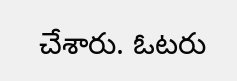చేశారు. ఓటరు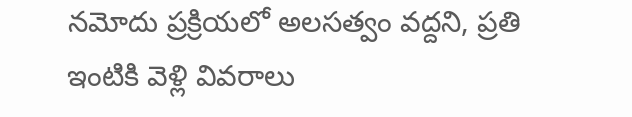నమోదు ప్రక్రియలో అలసత్వం వద్దని, ప్రతి ఇంటికి వెళ్లి వివరాలు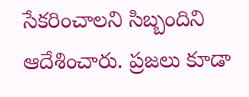సేకరించాలని సిబ్బందిని ఆదేశించారు. ప్రజలు కూడా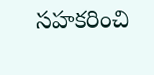సహకరించి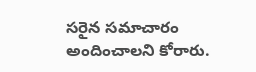సరైన సమాచారం అందించాలని కోరారు.